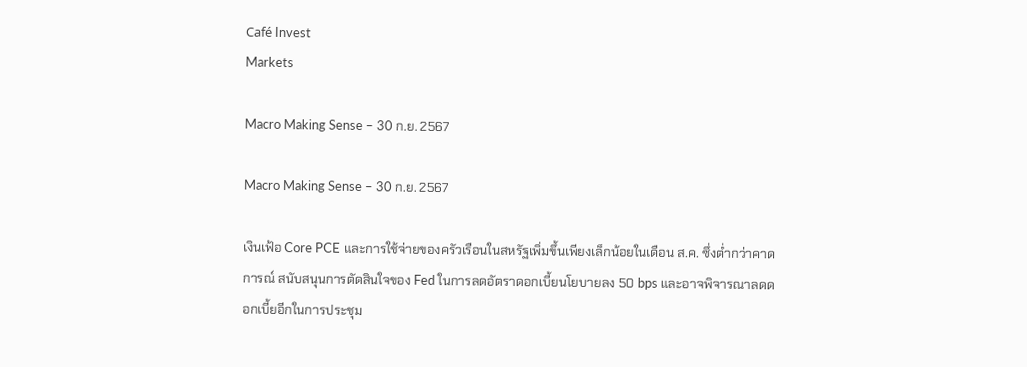Café Invest
Markets

Macro Making Sense – 30 ก.ย. 2567

Macro Making Sense – 30 ก.ย. 2567

เงินเฟ้อ Core PCE และการใช้จ่ายของครัวเรือนในสหรัฐเพิ่มขึ้นเพียงเล็กน้อยในเดือน ส.ค. ซึ่งต่ำกว่าคาดการณ์ สนับสนุนการตัดสินใจของ Fed ในการลดอัตราดอกเบี้ยนโยบายลง 50 bps และอาจพิจารณาลดดอกเบี้ยอีกในการประชุม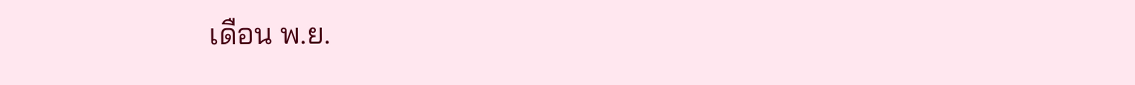เดือน พ.ย.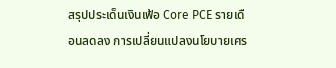สรุปประเด็นเงินเฟ้อ Core PCE รายเดือนลดลง การเปลี่ยนแปลงนโยบายเศร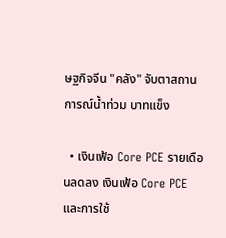ษฐกิจจีน "คลัง" จับตาสถานการณ์น้ำท่วม บาทแข็ง

  • เงินเฟ้อ Core PCE รายเดือนลดลง เงินเฟ้อ Core PCE และการใช้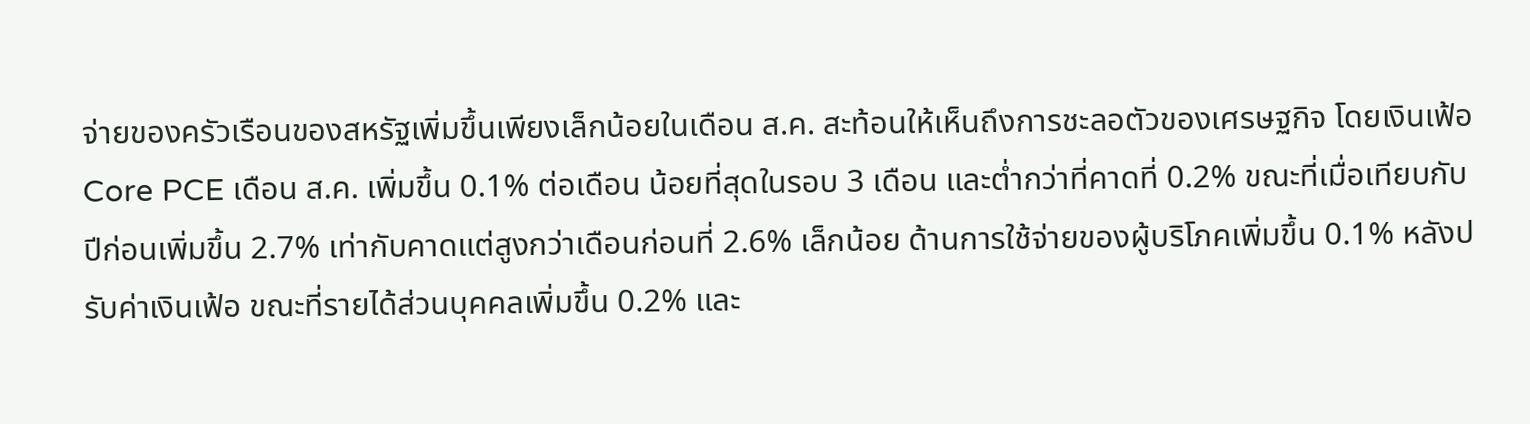จ่ายของครัวเรือนของสหรัฐเพิ่มขึ้นเพียงเล็กน้อยในเดือน ส.ค. สะท้อนให้เห็นถึงการชะลอตัวของเศรษฐกิจ โดยเงินเฟ้อ Core PCE เดือน ส.ค. เพิ่มขึ้น 0.1% ต่อเดือน น้อยที่สุดในรอบ 3 เดือน และต่ำกว่าที่คาดที่ 0.2% ขณะที่เมื่อเทียบกับปีก่อนเพิ่มขึ้น 2.7% เท่ากับคาดแต่สูงกว่าเดือนก่อนที่ 2.6% เล็กน้อย ด้านการใช้จ่ายของผู้บริโภคเพิ่มขึ้น 0.1% หลังปรับค่าเงินเฟ้อ ขณะที่รายได้ส่วนบุคคลเพิ่มขึ้น 0.2% และ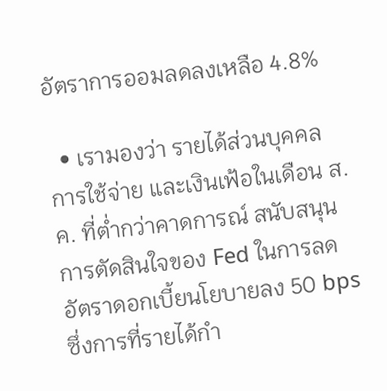อัตราการออมลดลงเหลือ 4.8%

  • เรามองว่า รายได้ส่วนบุคคล การใช้จ่าย และเงินเฟ้อในเดือน ส.ค. ที่ต่ำกว่าคาดการณ์ สนับสนุนการตัดสินใจของ Fed ในการลดอัตราดอกเบี้ยนโยบายลง 50 bps ซึ่งการที่รายได้กำ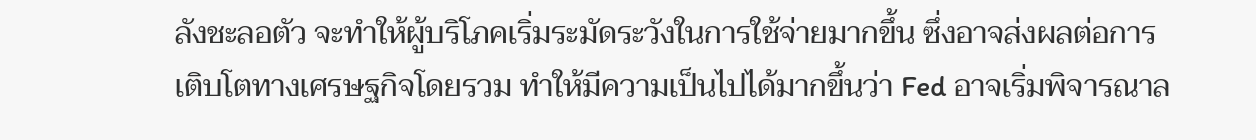ลังชะลอตัว จะทำให้ผู้บริโภคเริ่มระมัดระวังในการใช้จ่ายมากขึ้น ซึ่งอาจส่งผลต่อการเติบโตทางเศรษฐกิจโดยรวม ทำให้มีความเป็นไปได้มากขึ้นว่า Fed อาจเริ่มพิจารณาล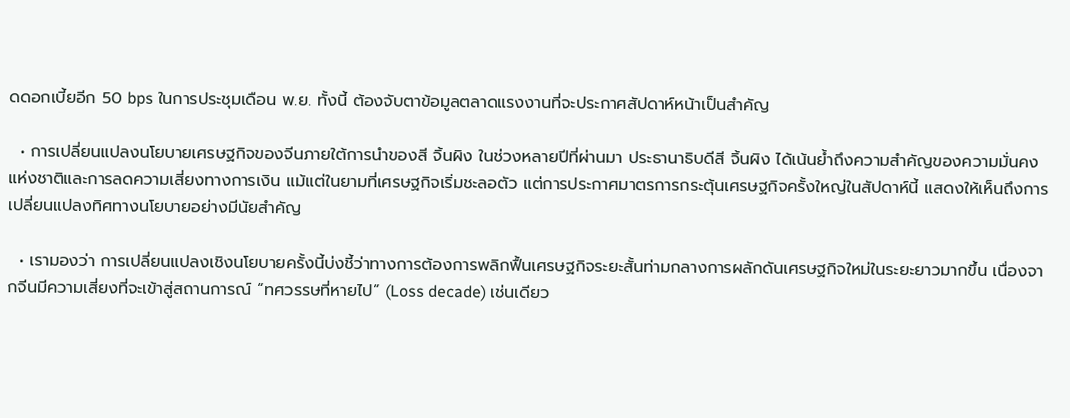ดดอกเบี้ยอีก 50 bps ในการประชุมเดือน พ.ย. ทั้งนี้ ต้องจับตาข้อมูลตลาดแรงงานที่จะประกาศสัปดาห์หน้าเป็นสำคัญ

  • การเปลี่ยนแปลงนโยบายเศรษฐกิจของจีนภายใต้การนำของสี จิ้นผิง ในช่วงหลายปีที่ผ่านมา ประธานาธิบดีสี จิ้นผิง ได้เน้นย้ำถึงความสำคัญของความมั่นคงแห่งชาติและการลดความเสี่ยงทางการเงิน แม้แต่ในยามที่เศรษฐกิจเริ่มชะลอตัว แต่การประกาศมาตรการกระตุ้นเศรษฐกิจครั้งใหญ่ในสัปดาห์นี้ แสดงให้เห็นถึงการเปลี่ยนแปลงทิศทางนโยบายอย่างมีนัยสำคัญ

  • เรามองว่า การเปลี่ยนแปลงเชิงนโยบายครั้งนี้บ่งชี้ว่าทางการต้องการพลิกฟื้นเศรษฐกิจระยะสั้นท่ามกลางการผลักดันเศรษฐกิจใหม่ในระยะยาวมากขึ้น เนื่องจากจีนมีความเสี่ยงที่จะเข้าสู่สถานการณ์ “ทศวรรษที่หายไป” (Loss decade) เช่นเดียว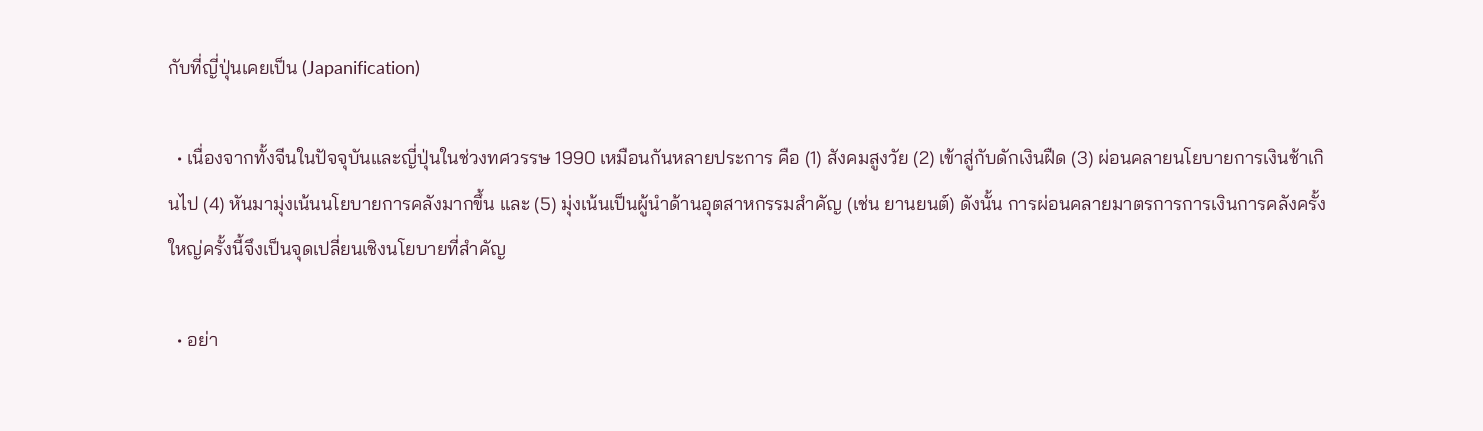กับที่ญี่ปุ่นเคยเป็น (Japanification)

  • เนื่องจากทั้งจีนในปัจจุบันและญี่ปุ่นในช่วงทศวรรษ 1990 เหมือนกันหลายประการ คือ (1) สังคมสูงวัย (2) เข้าสู่กับดักเงินฝืด (3) ผ่อนคลายนโยบายการเงินช้าเกินไป (4) หันมามุ่งเน้นนโยบายการคลังมากขึ้น และ (5) มุ่งเน้นเป็นผู้นำด้านอุตสาหกรรมสำคัญ (เช่น ยานยนต์) ดังนั้น การผ่อนคลายมาตรการการเงินการคลังครั้งใหญ่ครั้งนี้จึงเป็นจุดเปลี่ยนเชิงนโยบายที่สำคัญ

  • อย่า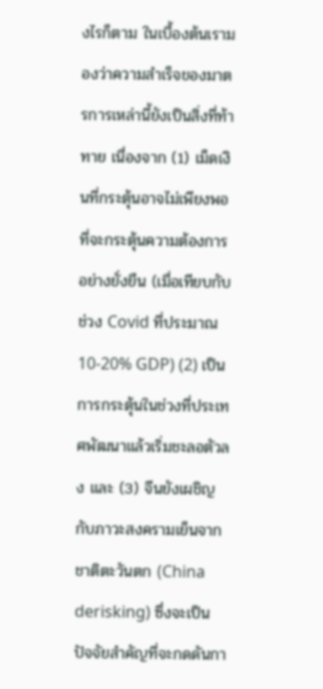งไรก็ตาม ในเบื้องต้นเรามองว่าความสำเร็จของมาตรการเหล่านี้ยังเป็นสิ่งที่ท้าทาย เนื่องจาก (1) เม็ดเงินที่กระตุ้นอาจไม่เพียงพอที่จะกระตุ้นความต้องการอย่างยั่งยืน (เมื่อเทียบกับช่วง Covid ที่ประมาณ 10-20% GDP) (2) เป็นการกระตุ้นในช่วงที่ประเทศพัฒนาแล้วเริ่มชะลอตัวลง และ (3) จีนยังเผชิญกับภาวะสงครามเย็นจากชาติตะวันตก (China derisking) ซึ่งจะเป็นปัจจัยสำคัญที่จะกดดันกา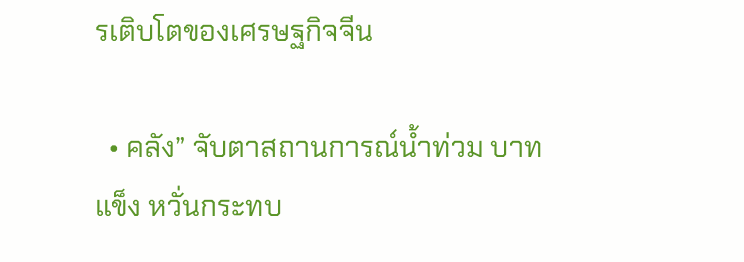รเติบโตของเศรษฐกิจจีน

  • คลัง” จับตาสถานการณ์น้ำท่วม บาทแข็ง หวั่นกระทบ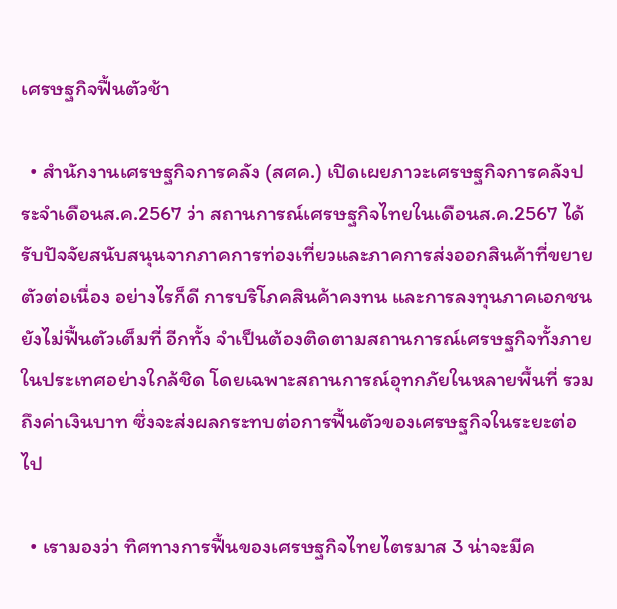เศรษฐกิจฟื้นตัวช้า

  • สำนักงานเศรษฐกิจการคลัง (สศค.) เปิดเผยภาวะเศรษฐกิจการคลังประจำเดือนส.ค.2567 ว่า สถานการณ์เศรษฐกิจไทยในเดือนส.ค.2567 ได้รับปัจจัยสนับสนุนจากภาคการท่องเที่ยวและภาคการส่งออกสินค้าที่ขยายตัวต่อเนื่อง อย่างไรก็ดี การบริโภคสินค้าคงทน และการลงทุนภาคเอกชนยังไม่ฟื้นตัวเต็มที่ อีกทั้ง จำเป็นต้องติดตามสถานการณ์เศรษฐกิจทั้งภายในประเทศอย่างใกล้ชิด โดยเฉพาะสถานการณ์อุทกภัยในหลายพื้นที่ รวมถึงค่าเงินบาท ซึ่งจะส่งผลกระทบต่อการฟื้นตัวของเศรษฐกิจในระยะต่อไป

  • เรามองว่า ทิศทางการฟื้นของเศรษฐกิจไทยไตรมาส 3 น่าจะมีค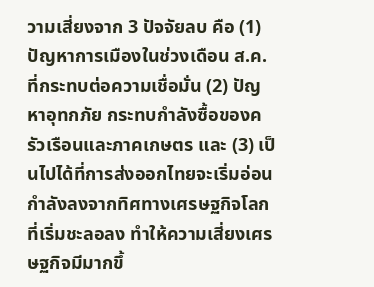วามเสี่ยงจาก 3 ปัจจัยลบ คือ (1) ปัญหาการเมืองในช่วงเดือน ส.ค. ที่กระทบต่อความเชื่อมั่น (2) ปัญหาอุทกภัย กระทบกำลังซื้อของครัวเรือนและภาคเกษตร และ (3) เป็นไปได้ที่การส่งออกไทยจะเริ่มอ่อนกำลังลงจากทิศทางเศรษฐกิจโลกที่เริ่มชะลอลง ทำให้ความเสี่ยงเศรษฐกิจมีมากขึ้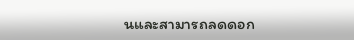นและสามารถลดดอก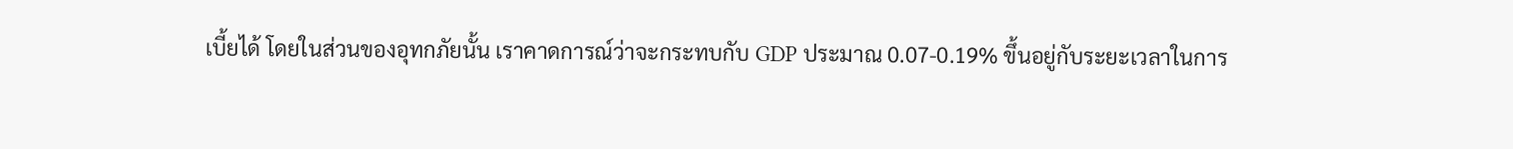เบี้ยได้ โดยในส่วนของอุทกภัยนั้น เราคาดการณ์ว่าจะกระทบกับ GDP ประมาณ 0.07-0.19% ขึ้นอยู่กับระยะเวลาในการ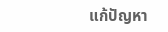แก้ปัญหา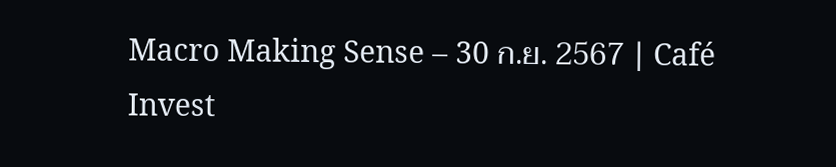Macro Making Sense – 30 ก.ย. 2567 | Café Invest